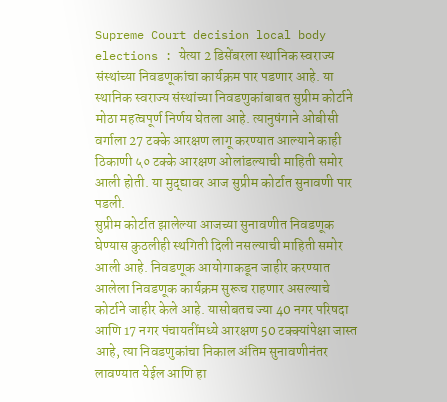Supreme Court decision local body elections : येत्या 2 डिसेंबरला स्थानिक स्वराज्य संस्थांच्या निवडणूकांचा कार्यक्रम पार पडणार आहे. या स्थानिक स्वराज्य संस्थांच्या निवडणुकांबाबत सुप्रीम कोर्टाने मोठा महत्वपूर्ण निर्णय घेतला आहे. त्यानुषंगाने ओबीसी वर्गाला 27 टक्के आरक्षण लागू करण्यात आल्याने काही ठिकाणी ५० टक्के आरक्षण ओलांडल्याची माहिती समोर आली होती. या मुद्द्यावर आज सुप्रीम कोर्टात सुनावणी पार पडली.
सुप्रीम कोर्टात झालेल्या आजच्या सुनावणीत निवडणूक घेण्यास कुठलीही स्थगिती दिली नसल्याची माहिती समोर आली आहे. निवडणूक आयोगाकडून जाहीर करण्यात आलेला निवडणूक कार्यक्रम सुरूच राहणार असल्याचे कोर्टाने जाहीर केले आहे. यासोबतच ज्या 40 नगर परिषदा आणि 17 नगर पंचायतींमध्ये आरक्षण 50 टक्क्यांपेक्षा जास्त आहे, त्या निवडणुकांचा निकाल अंतिम सुनावणीनंतर लावण्यात येईल आणि हा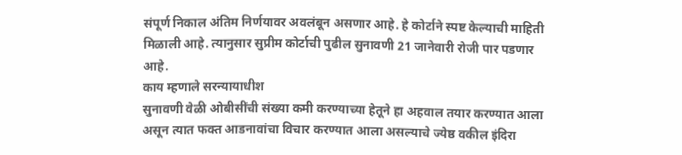संपूर्ण निकाल अंतिम निर्णयावर अवलंबून असणार आहे. हे कोर्टाने स्पष्ट केल्याची माहिती मिळाली आहे. त्यानुसार सुप्रीम कोर्टाची पुढील सुनावणी 21 जानेवारी रोजी पार पडणार आहे.
काय म्हणाले सरन्यायाधीश
सुनावणी वेळी ओबीसींची संख्या कमी करण्याच्या हेतूने हा अहवाल तयार करण्यात आला असून त्यात फक्त आडनावांचा विचार करण्यात आला असल्याचे ज्येष्ठ वकील इंदिरा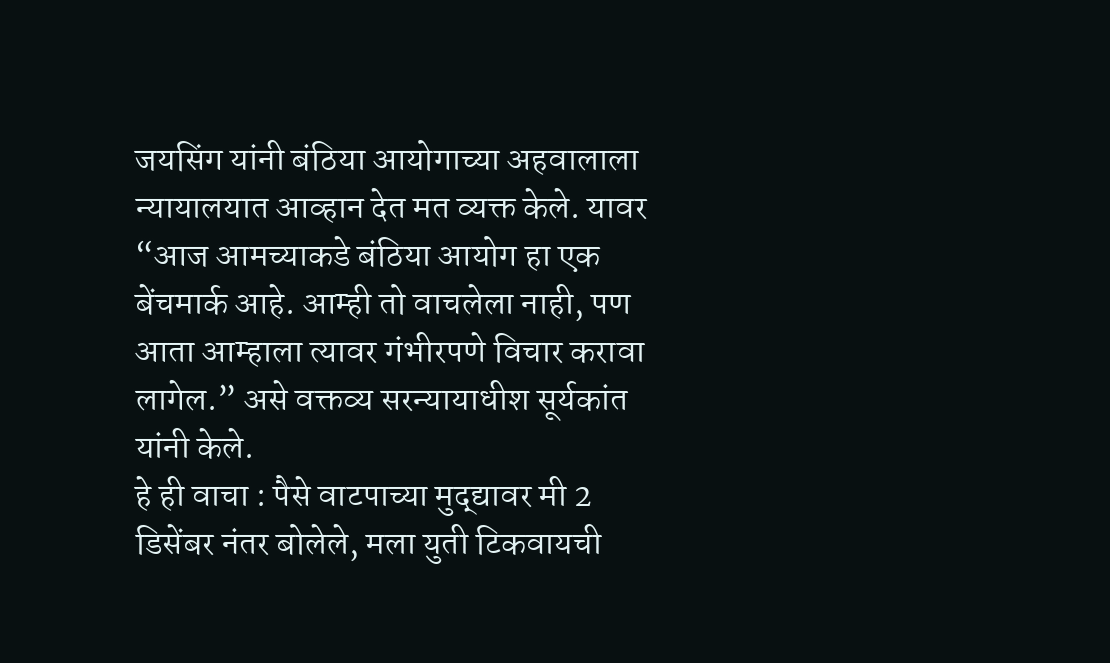जयसिंग यांनी बंठिया आयोगाच्या अहवालाला न्यायालयात आव्हान देत मत व्यक्त केले. यावर “आज आमच्याकडे बंठिया आयोग हा एक बेंचमार्क आहे. आम्ही तो वाचलेला नाही, पण आता आम्हाला त्यावर गंभीरपणे विचार करावा लागेल.” असे वक्तव्य सरन्यायाधीश सूर्यकांत यांनी केले.
हे ही वाचा : पैसे वाटपाच्या मुद्द्यावर मी 2 डिसेंबर नंतर बोलेले, मला युती टिकवायची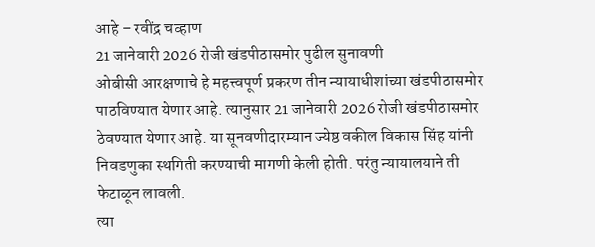आहे – रवींद्र चव्हाण
21 जानेवारी 2026 रोजी खंडपीठासमोर पुढील सुनावणी
ओबीसी आरक्षणाचे हे महत्त्वपूर्ण प्रकरण तीन न्यायाधीशांच्या खंडपीठासमोर पाठविण्यात येणार आहे. त्यानुसार 21 जानेवारी 2026 रोजी खंडपीठासमोर ठेवण्यात येणार आहे. या सूनवणीदारम्यान ज्येष्ठ वकील विकास सिंह यांनी निवडणुका स्थगिती करण्याची मागणी केली होती. परंतु न्यायालयाने ती फेटाळून लावली.
त्या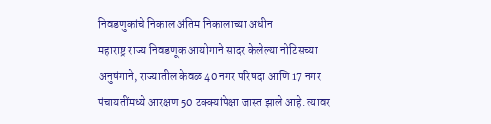निवडणुकांचे निकाल अंतिम निकालाच्या अधीन
महाराष्ट्र राज्य निवडणूक आयोगाने सादर केलेल्या नोटिसच्या अनुषंगाने, राज्यातील केवळ 40 नगर परिषदा आणि 17 नगर पंचायतींमध्ये आरक्षण 50 टक्क्यांपेक्षा जास्त झाले आहे. त्यावर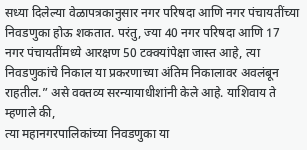सध्या दिलेल्या वेळापत्रकानुसार नगर परिषदा आणि नगर पंचायतींच्या निवडणुका होऊ शकतात. परंतु, ज्या 40 नगर परिषदा आणि 17 नगर पंचायतींमध्ये आरक्षण 50 टक्क्यांपेक्षा जास्त आहे, त्या निवडणुकांचे निकाल या प्रकरणाच्या अंतिम निकालावर अवलंबून राहतील.” असे वक्तव्य सरन्यायाधीशांनी केले आहे. याशिवाय ते म्हणाले की,
त्या महानगरपालिकांच्या निवडणुका या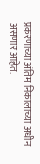प्रकरणाच्या अंतिम निकालाच्या अधीन असणार आहेत.